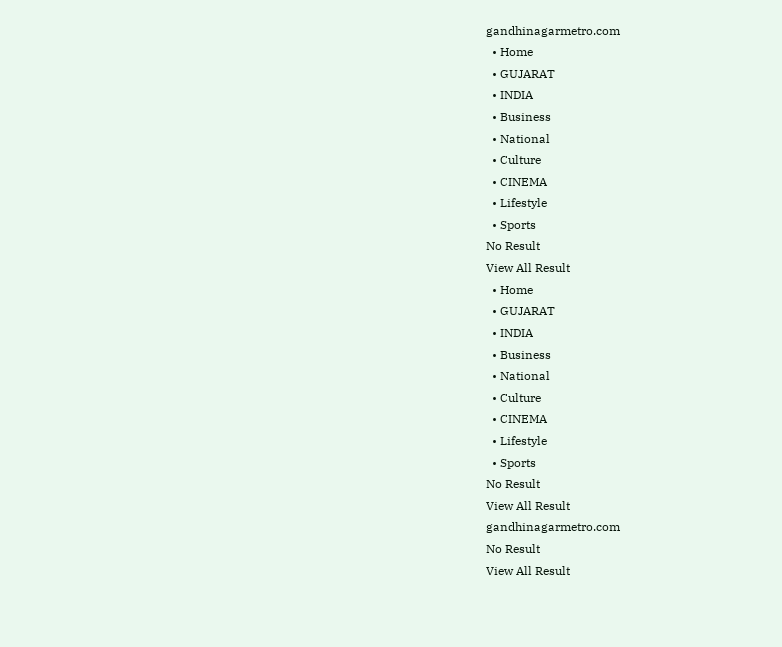gandhinagarmetro.com
  • Home
  • GUJARAT
  • INDIA
  • Business
  • National
  • Culture
  • CINEMA
  • Lifestyle
  • Sports
No Result
View All Result
  • Home
  • GUJARAT
  • INDIA
  • Business
  • National
  • Culture
  • CINEMA
  • Lifestyle
  • Sports
No Result
View All Result
gandhinagarmetro.com
No Result
View All Result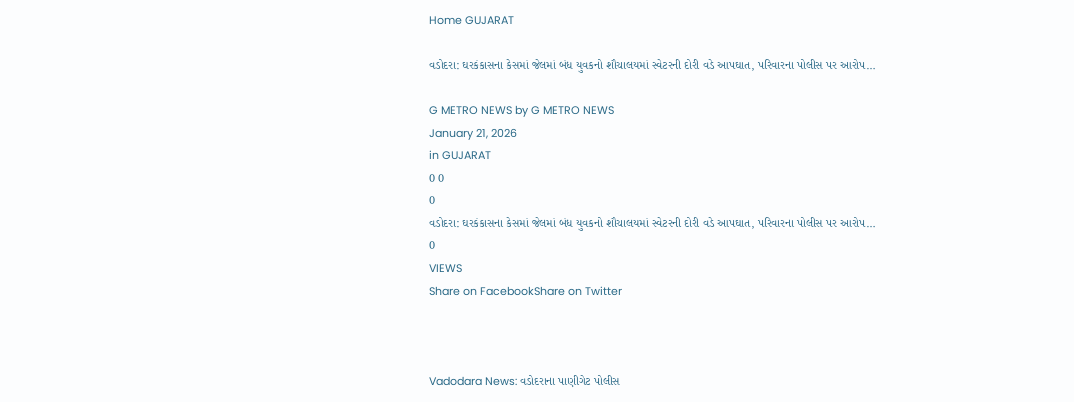Home GUJARAT

વડોદરા: ઘરકંકાસના કેસમાં જેલમાં બંધ યુવકનો શૌચાલયમાં સ્વેટરની દોરી વડે આપઘાત, પરિવારના પોલીસ પર આરોપ…

G METRO NEWS by G METRO NEWS
January 21, 2026
in GUJARAT
0 0
0
વડોદરા: ઘરકંકાસના કેસમાં જેલમાં બંધ યુવકનો શૌચાલયમાં સ્વેટરની દોરી વડે આપઘાત, પરિવારના પોલીસ પર આરોપ…
0
VIEWS
Share on FacebookShare on Twitter



Vadodara News: વડોદરાના પાણીગેટ પોલીસ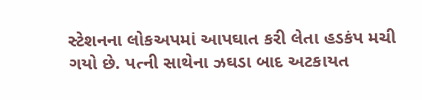સ્ટેશનના લોકઅપમાં આપઘાત કરી લેતા હડકંપ મચી ગયો છે. પત્ની સાથેના ઝઘડા બાદ અટકાયત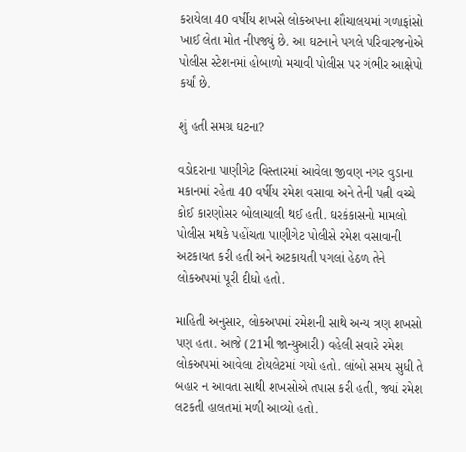કરાયેલા 40 વર્ષીય શખસે લોકઅપના શૌચાલયમાં ગળાફાંસો ખાઈ લેતા મોત નીપજ્યું છે. આ ઘટનાને પગલે પરિવારજનોએ પોલીસ સ્ટેશનમાં હોબાળો મચાવી પોલીસ પર ગંભીર આક્ષેપો કર્યાં છે.

શું હતી સમગ્ર ઘટના?

વડોદરાના પાણીગેટ વિસ્તારમાં આવેલા જીવણ નગર વુડાના મકાનમાં રહેતા 40 વર્ષીય રમેશ વસાવા અને તેની પત્ની વચ્ચે કોઈ કારણોસર બોલાચાલી થઈ હતી. ઘરકંકાસનો મામલો પોલીસ મથકે પહોંચતા પાણીગેટ પોલીસે રમેશ વસાવાની અટકાયત કરી હતી અને અટકાયતી પગલાં હેઠળ તેને લોકઅપમાં પૂરી દીધો હતો.

માહિતી અનુસાર, લોકઅપમાં રમેશની સાથે અન્ય ત્રણ શખસો પણ હતા. આજે (21મી જાન્યુઆરી) વહેલી સવારે રમેશ લોકઅપમાં આવેલા ટોયલેટમાં ગયો હતો. લાંબો સમય સુધી તે બહાર ન આવતા સાથી શખસોએ તપાસ કરી હતી, જ્યાં રમેશ લટકતી હાલતમાં મળી આવ્યો હતો.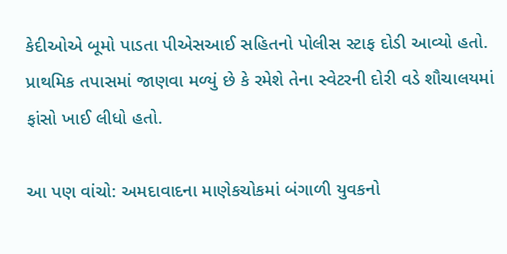કેદીઓએ બૂમો પાડતા પીએસઆઈ સહિતનો પોલીસ સ્ટાફ દોડી આવ્યો હતો. પ્રાથમિક તપાસમાં જાણવા મળ્યું છે કે રમેશે તેના સ્વેટરની દોરી વડે શૌચાલયમાં ફાંસો ખાઈ લીધો હતો.

આ પણ વાંચો: અમદાવાદના માણેકચોકમાં બંગાળી યુવકનો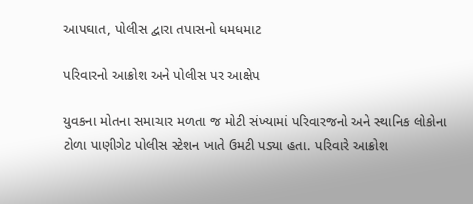આપઘાત, પોલીસ દ્વારા તપાસનો ધમધમાટ

પરિવારનો આક્રોશ અને પોલીસ પર આક્ષેપ

યુવકના મોતના સમાચાર મળતા જ મોટી સંખ્યામાં પરિવારજનો અને સ્થાનિક લોકોના ટોળા પાણીગેટ પોલીસ સ્ટેશન ખાતે ઉમટી પડ્યા હતા. પરિવારે આક્રોશ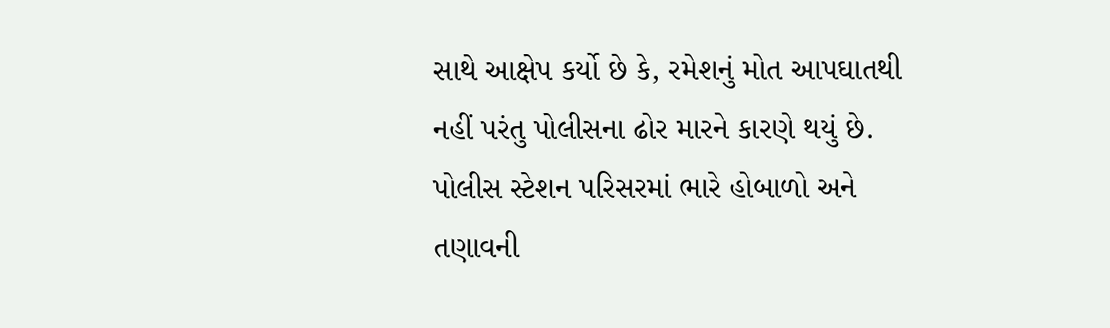સાથે આક્ષેપ કર્યો છે કે, રમેશનું મોત આપઘાતથી નહીં પરંતુ પોલીસના ઢોર મારને કારણે થયું છે. પોલીસ સ્ટેશન પરિસરમાં ભારે હોબાળો અને તણાવની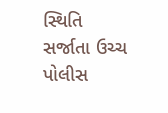સ્થિતિ સર્જાતા ઉચ્ચ પોલીસ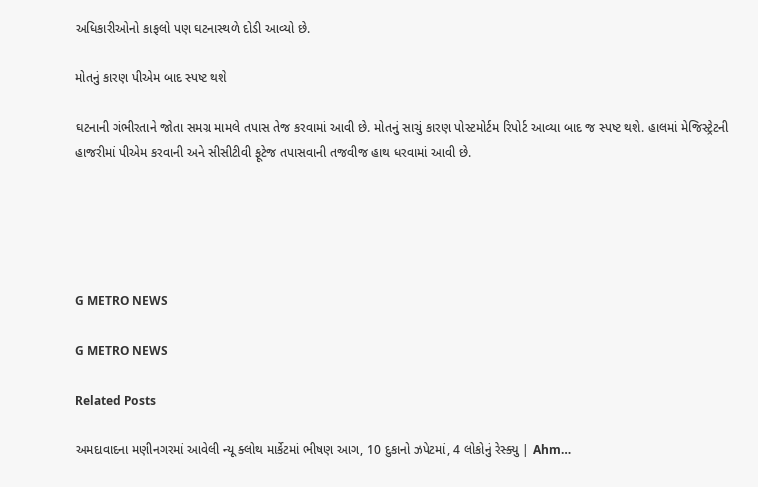અધિકારીઓનો કાફલો પણ ઘટનાસ્થળે દોડી આવ્યો છે.

મોતનું કારણ પીએમ બાદ સ્પષ્ટ થશે

ઘટનાની ગંભીરતાને જોતા સમગ્ર મામલે તપાસ તેજ કરવામાં આવી છે. મોતનું સાચું કારણ પોસ્ટમોર્ટમ રિપોર્ટ આવ્યા બાદ જ સ્પષ્ટ થશે. હાલમાં મેજિસ્ટ્રેટની હાજરીમાં પીએમ કરવાની અને સીસીટીવી ફૂટેજ તપાસવાની તજવીજ હાથ ધરવામાં આવી છે.





G METRO NEWS

G METRO NEWS

Related Posts

અમદાવાદના મણીનગરમાં આવેલી ન્યૂ ક્લોથ માર્કેટમાં ભીષણ આગ, 10 દુકાનો ઝપેટમાં, 4 લોકોનું રેસ્ક્યુ | Ahm…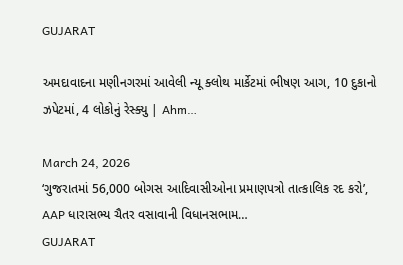GUJARAT

અમદાવાદના મણીનગરમાં આવેલી ન્યૂ ક્લોથ માર્કેટમાં ભીષણ આગ, 10 દુકાનો ઝપેટમાં, 4 લોકોનું રેસ્ક્યુ | Ahm…

March 24, 2026
‘ગુજરાતમાં 56,000 બોગસ આદિવાસીઓના પ્રમાણપત્રો તાત્કાલિક રદ કરો’, AAP ધારાસભ્ય ચૈતર વસાવાની વિધાનસભામ…
GUJARAT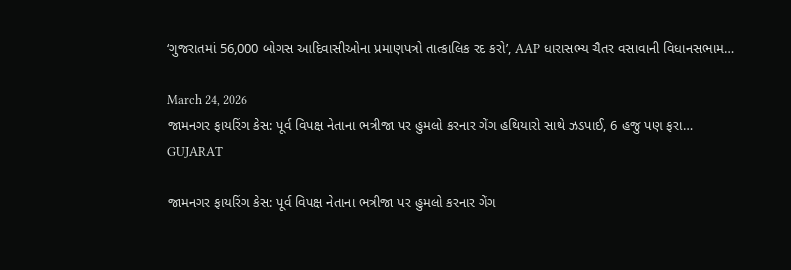‘ગુજરાતમાં 56,000 બોગસ આદિવાસીઓના પ્રમાણપત્રો તાત્કાલિક રદ કરો’, AAP ધારાસભ્ય ચૈતર વસાવાની વિધાનસભામ…

March 24, 2026
જામનગર ફાયરિંગ કેસ: પૂર્વ વિપક્ષ નેતાના ભત્રીજા પર હુમલો કરનાર ગેંગ હથિયારો સાથે ઝડપાઈ, 6 હજુ પણ ફરા…
GUJARAT

જામનગર ફાયરિંગ કેસ: પૂર્વ વિપક્ષ નેતાના ભત્રીજા પર હુમલો કરનાર ગેંગ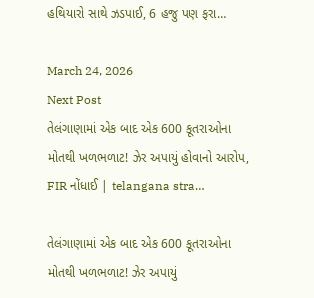હથિયારો સાથે ઝડપાઈ, 6 હજુ પણ ફરા…

March 24, 2026
Next Post
તેલંગાણામાં એક બાદ એક 600 કૂતરાઓના મોતથી ખળભળાટ! ઝેર અપાયું હોવાનો આરોપ, FIR નોંધાઈ | telangana stra…

તેલંગાણામાં એક બાદ એક 600 કૂતરાઓના મોતથી ખળભળાટ! ઝેર અપાયું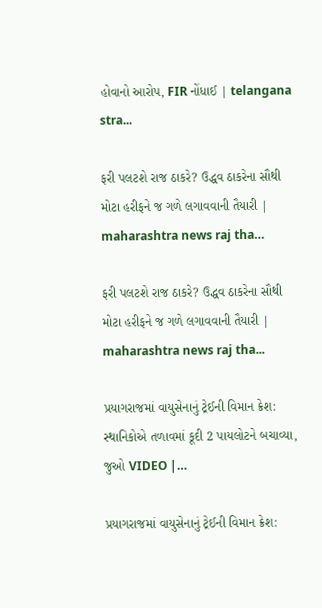હોવાનો આરોપ, FIR નોંધાઈ | telangana stra...

ફરી પલટશે રાજ ઠાકરે? ઉદ્ધવ ઠાકરેના સૌથી મોટા હરીફને જ ગળે લગાવવાની તૈયારી | maharashtra news raj tha…

ફરી પલટશે રાજ ઠાકરે? ઉદ્ધવ ઠાકરેના સૌથી મોટા હરીફને જ ગળે લગાવવાની તૈયારી | maharashtra news raj tha...

પ્રયાગરાજમાં વાયુસેનાનું ટ્રેઈની વિમાન ક્રેશ: સ્થાનિકોએ તળાવમાં કૂદી 2 પાયલોટને બચાવ્યા, જુઓ VIDEO |…

પ્રયાગરાજમાં વાયુસેનાનું ટ્રેઈની વિમાન ક્રેશ: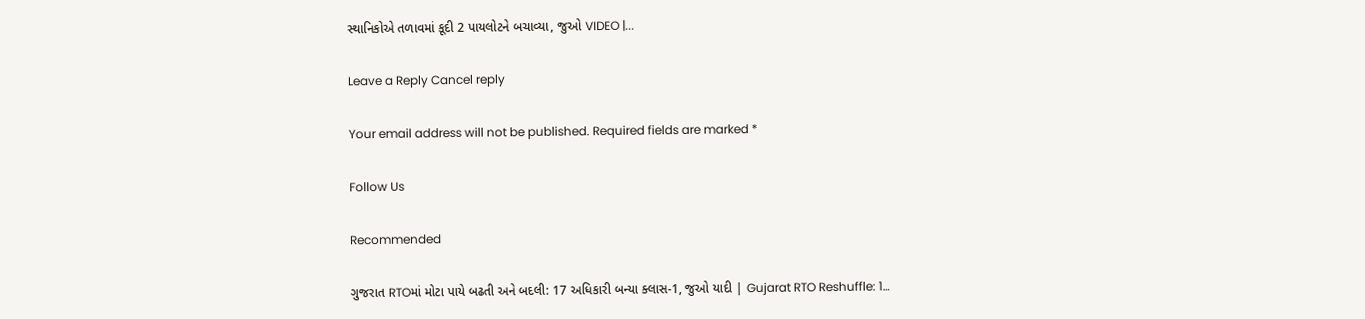સ્થાનિકોએ તળાવમાં કૂદી 2 પાયલોટને બચાવ્યા, જુઓ VIDEO |...

Leave a Reply Cancel reply

Your email address will not be published. Required fields are marked *

Follow Us

Recommended

ગુજરાત RTOમાં મોટા પાયે બઢતી અને બદલી: 17 અધિકારી બન્યા ક્લાસ-1, જુઓ યાદી | Gujarat RTO Reshuffle: 1…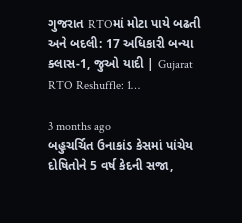ગુજરાત RTOમાં મોટા પાયે બઢતી અને બદલી: 17 અધિકારી બન્યા ક્લાસ-1, જુઓ યાદી | Gujarat RTO Reshuffle: 1…

3 months ago
બહુચર્ચિત ઉનાકાંડ કેસમાં પાંચેય દોષિતોને 5 વર્ષ કેદની સજા,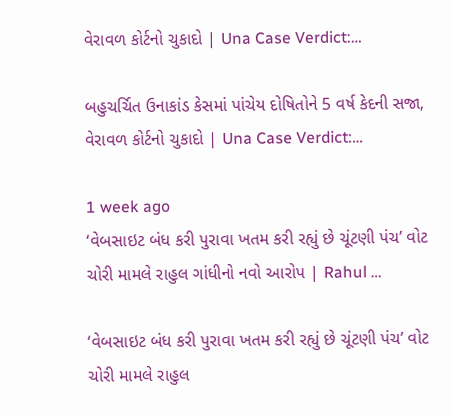વેરાવળ કોર્ટનો ચુકાદો | Una Case Verdict:…

બહુચર્ચિત ઉનાકાંડ કેસમાં પાંચેય દોષિતોને 5 વર્ષ કેદની સજા, વેરાવળ કોર્ટનો ચુકાદો | Una Case Verdict:…

1 week ago
‘વેબસાઇટ બંધ કરી પુરાવા ખતમ કરી રહ્યું છે ચૂંટણી પંચ’ વોટ ચોરી મામલે રાહુલ ગાંધીનો નવો આરોપ | Rahul …

‘વેબસાઇટ બંધ કરી પુરાવા ખતમ કરી રહ્યું છે ચૂંટણી પંચ’ વોટ ચોરી મામલે રાહુલ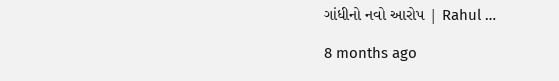ગાંધીનો નવો આરોપ | Rahul …

8 months ago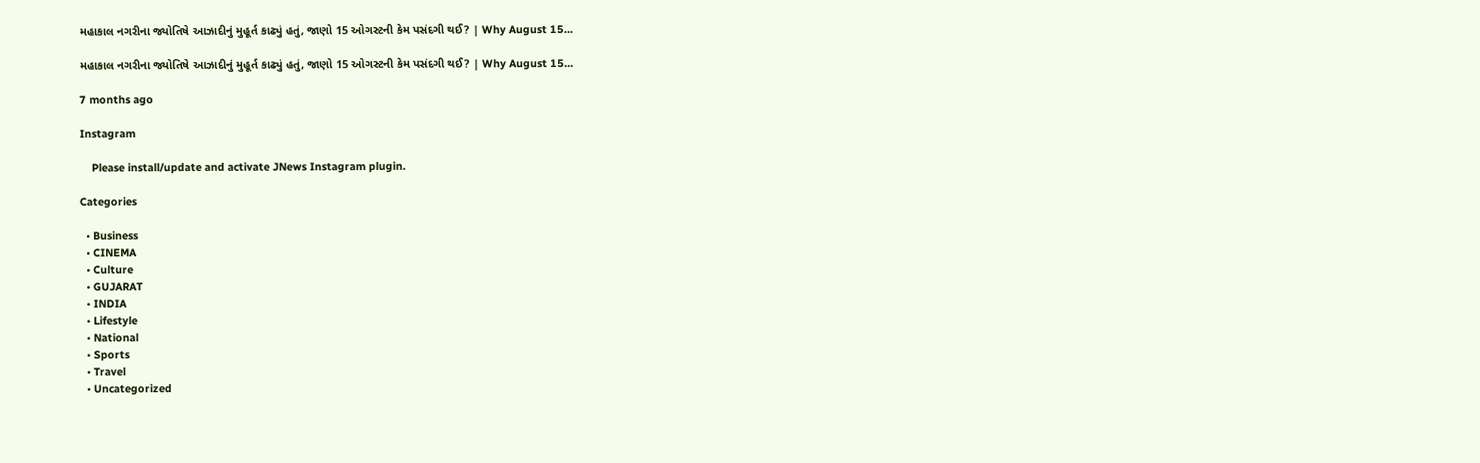મહાકાલ નગરીના જ્યોતિષે આઝાદીનું મુહૂર્ત કાઢ્યું હતું, જાણો 15 ઓગસ્ટની કેમ પસંદગી થઈ? | Why August 15…

મહાકાલ નગરીના જ્યોતિષે આઝાદીનું મુહૂર્ત કાઢ્યું હતું, જાણો 15 ઓગસ્ટની કેમ પસંદગી થઈ? | Why August 15…

7 months ago

Instagram

    Please install/update and activate JNews Instagram plugin.

Categories

  • Business
  • CINEMA
  • Culture
  • GUJARAT
  • INDIA
  • Lifestyle
  • National
  • Sports
  • Travel
  • Uncategorized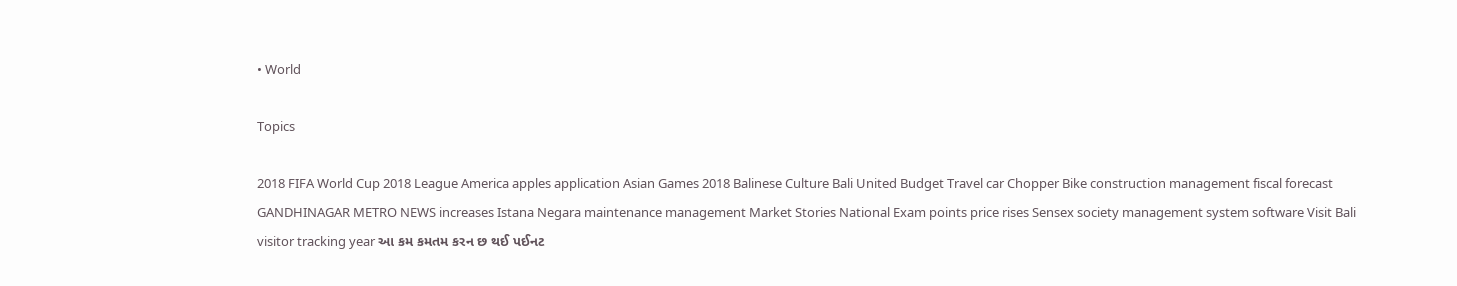• World

Topics

2018 FIFA World Cup 2018 League America apples application Asian Games 2018 Balinese Culture Bali United Budget Travel car Chopper Bike construction management fiscal forecast GANDHINAGAR METRO NEWS increases Istana Negara maintenance management Market Stories National Exam points price rises Sensex society management system software Visit Bali visitor tracking year આ કમ કમતમ કરન છ થઈ પઈનટ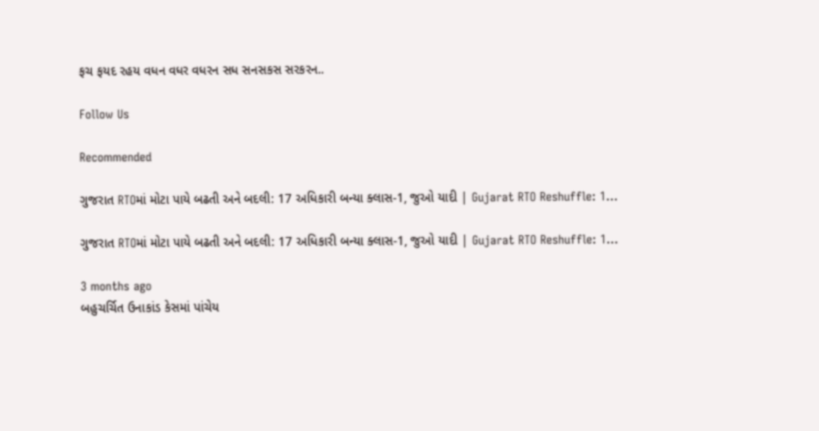ફચ ફયદ રહય વધન વધર વધરન સધ સનસકસ સરકરન..

Follow Us

Recommended

ગુજરાત RTOમાં મોટા પાયે બઢતી અને બદલી: 17 અધિકારી બન્યા ક્લાસ-1, જુઓ યાદી | Gujarat RTO Reshuffle: 1…

ગુજરાત RTOમાં મોટા પાયે બઢતી અને બદલી: 17 અધિકારી બન્યા ક્લાસ-1, જુઓ યાદી | Gujarat RTO Reshuffle: 1…

3 months ago
બહુચર્ચિત ઉનાકાંડ કેસમાં પાંચેય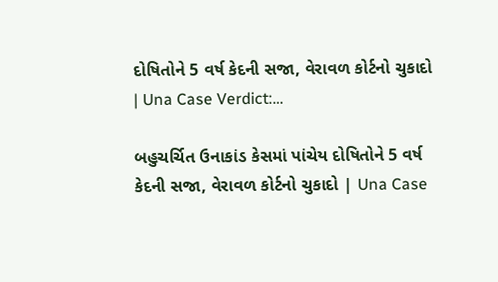દોષિતોને 5 વર્ષ કેદની સજા, વેરાવળ કોર્ટનો ચુકાદો | Una Case Verdict:…

બહુચર્ચિત ઉનાકાંડ કેસમાં પાંચેય દોષિતોને 5 વર્ષ કેદની સજા, વેરાવળ કોર્ટનો ચુકાદો | Una Case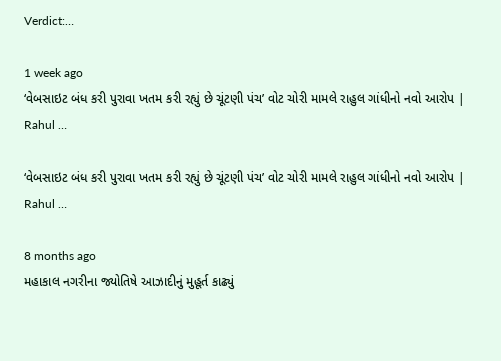Verdict:…

1 week ago
‘વેબસાઇટ બંધ કરી પુરાવા ખતમ કરી રહ્યું છે ચૂંટણી પંચ’ વોટ ચોરી મામલે રાહુલ ગાંધીનો નવો આરોપ | Rahul …

‘વેબસાઇટ બંધ કરી પુરાવા ખતમ કરી રહ્યું છે ચૂંટણી પંચ’ વોટ ચોરી મામલે રાહુલ ગાંધીનો નવો આરોપ | Rahul …

8 months ago
મહાકાલ નગરીના જ્યોતિષે આઝાદીનું મુહૂર્ત કાઢ્યું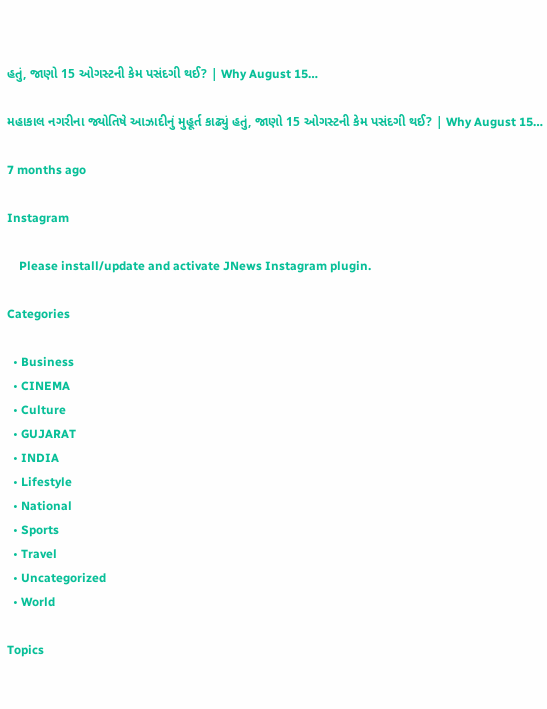હતું, જાણો 15 ઓગસ્ટની કેમ પસંદગી થઈ? | Why August 15…

મહાકાલ નગરીના જ્યોતિષે આઝાદીનું મુહૂર્ત કાઢ્યું હતું, જાણો 15 ઓગસ્ટની કેમ પસંદગી થઈ? | Why August 15…

7 months ago

Instagram

    Please install/update and activate JNews Instagram plugin.

Categories

  • Business
  • CINEMA
  • Culture
  • GUJARAT
  • INDIA
  • Lifestyle
  • National
  • Sports
  • Travel
  • Uncategorized
  • World

Topics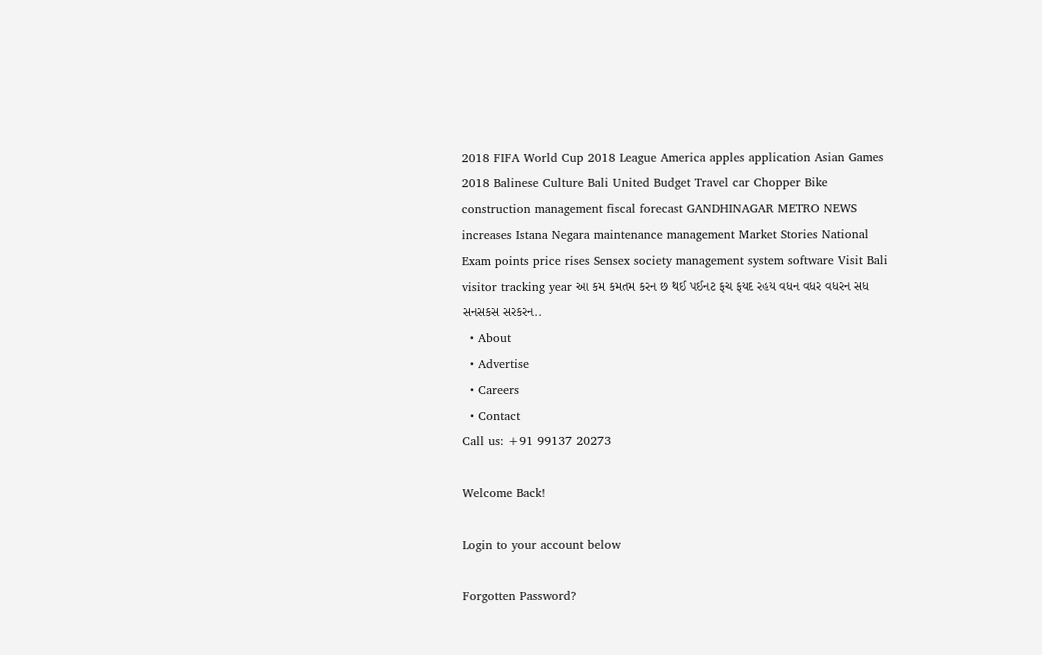2018 FIFA World Cup 2018 League America apples application Asian Games 2018 Balinese Culture Bali United Budget Travel car Chopper Bike construction management fiscal forecast GANDHINAGAR METRO NEWS increases Istana Negara maintenance management Market Stories National Exam points price rises Sensex society management system software Visit Bali visitor tracking year આ કમ કમતમ કરન છ થઈ પઈનટ ફચ ફયદ રહય વધન વધર વધરન સધ સનસકસ સરકરન..
  • About
  • Advertise
  • Careers
  • Contact
Call us: +91 99137 20273

Welcome Back!

Login to your account below

Forgotten Password?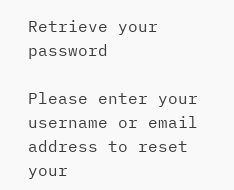Retrieve your password

Please enter your username or email address to reset your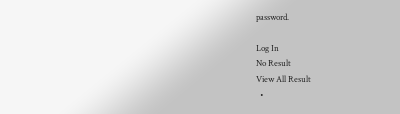password.

Log In
No Result
View All Result
  •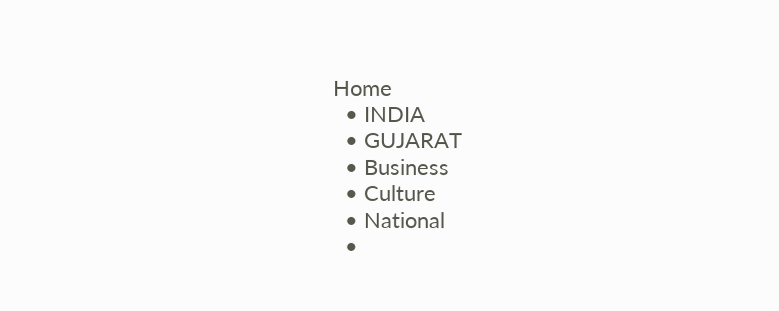Home
  • INDIA
  • GUJARAT
  • Business
  • Culture
  • National
  •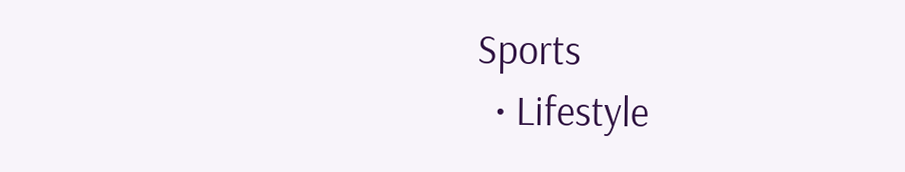Sports
  • Lifestyle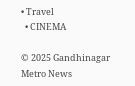• Travel
  • CINEMA

© 2025 Gandhinagar Metro News